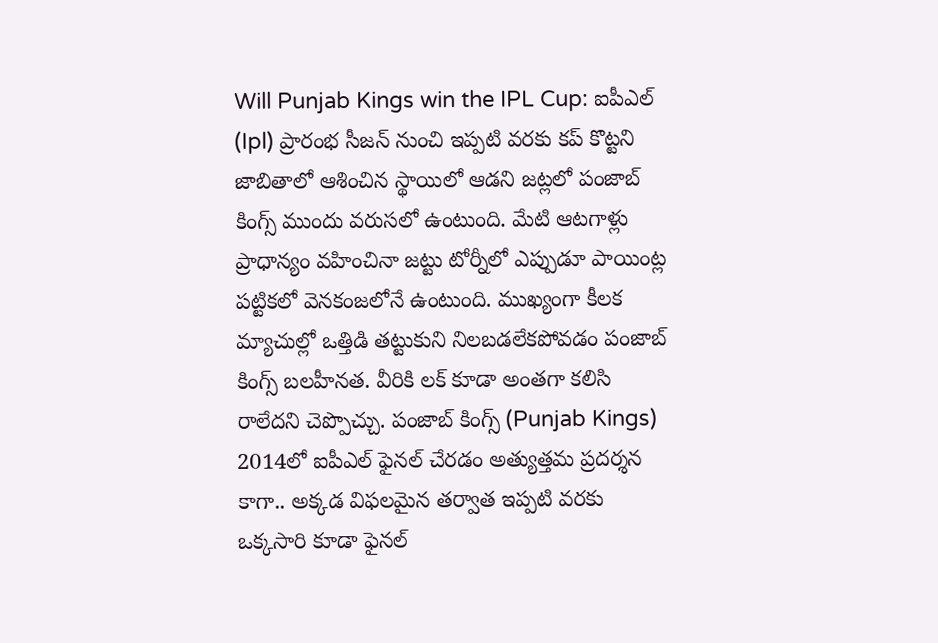Will Punjab Kings win the IPL Cup: ఐపీఎల్ (Ipl) ప్రారంభ సీజన్ నుంచి ఇప్పటి వరకు కప్ కొట్టని జాబితాలో ఆశించిన స్థాయిలో ఆడని జట్లలో పంజాబ్ కింగ్స్ ముందు వరుసలో ఉంటుంది. మేటి ఆటగాళ్లు ప్రాధాన్యం వహించినా జట్టు టోర్నీలో ఎప్పుడూ పాయింట్ల పట్టికలో వెనకంజలోనే ఉంటుంది. ముఖ్యంగా కీలక మ్యాచుల్లో ఒత్తిడి తట్టుకుని నిలబడలేకపోవడం పంజాబ్ కింగ్స్ బలహీనత. వీరికి లక్ కూడా అంతగా కలిసి రాలేదని చెప్పొచ్చు. పంజాబ్ కింగ్స్ (Punjab Kings) 2014లో ఐపీఎల్ ఫైనల్ చేరడం అత్యుత్తమ ప్రదర్శన కాగా.. అక్కడ విఫలమైన తర్వాత ఇప్పటి వరకు ఒక్కసారి కూడా ఫైనల్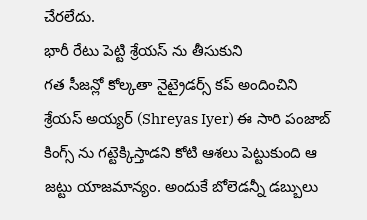చేరలేదు.
భారీ రేటు పెట్టి శ్రేయస్ ను తీసుకుని
గత సీజన్లో కోల్కతా నైట్రైడర్స్ కప్ అందించిని శ్రేయస్ అయ్యర్ (Shreyas Iyer) ఈ సారి పంజాబ్ కింగ్స్ ను గట్టెక్కిస్తాడని కోటి ఆశలు పెట్టుకుంది ఆ జట్టు యాజమాన్యం. అందుకే బోలెడన్నీ డబ్బులు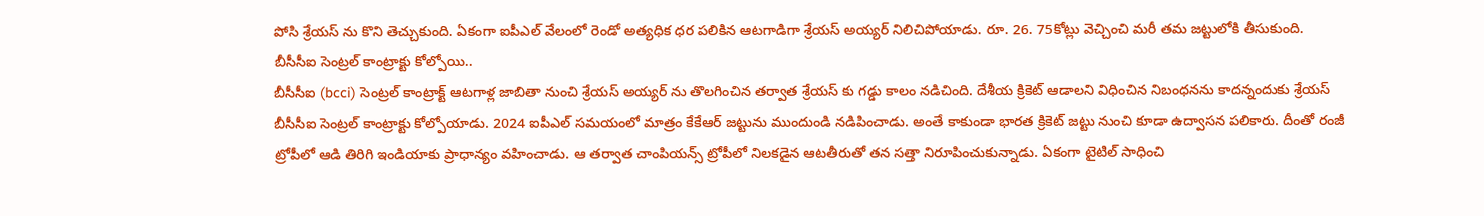పోసి శ్రేయస్ ను కొని తెచ్చుకుంది. ఏకంగా ఐపీఎల్ వేలంలో రెండో అత్యధిక ధర పలికిన ఆటగాడిగా శ్రేయస్ అయ్యర్ నిలిచిపోయాడు. రూ. 26. 75కోట్లు వెచ్చించి మరీ తమ జట్టులోకి తీసుకుంది.
బీసీసీఐ సెంట్రల్ కాంట్రాక్టు కోల్పోయి..
బీసీసీఐ (bcci) సెంట్రల్ కాంట్రాక్ట్ ఆటగాళ్ల జాబితా నుంచి శ్రేయస్ అయ్యర్ ను తొలగించిన తర్వాత శ్రేయస్ కు గడ్డు కాలం నడిచింది. దేశీయ క్రికెట్ ఆడాలని విధించిన నిబంధనను కాదన్నందుకు శ్రేయస్ బీసీసీఐ సెంట్రల్ కాంట్రాక్టు కోల్పోయాడు. 2024 ఐపీఎల్ సమయంలో మాత్రం కేకేఆర్ జట్టును ముందుండి నడిపించాడు. అంతే కాకుండా భారత క్రికెట్ జట్టు నుంచి కూడా ఉద్వాసన పలికారు. దీంతో రంజీ ట్రోపీలో ఆడి తిరిగి ఇండియాకు ప్రాధాన్యం వహించాడు. ఆ తర్వాత చాంపియన్స్ ట్రోపీలో నిలకడైన ఆటతీరుతో తన సత్తా నిరూపించుకున్నాడు. ఏకంగా టైటిల్ సాధించి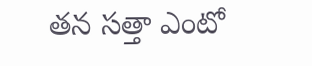తన సత్తా ఎంటో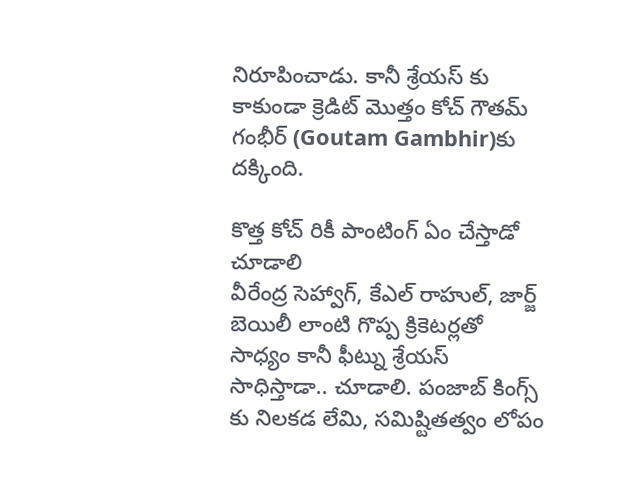నిరూపించాడు. కానీ శ్రేయస్ కు కాకుండా క్రెడిట్ మొత్తం కోచ్ గౌతమ్ గంభీర్ (Goutam Gambhir)కు దక్కింది.

కొత్త కోచ్ రికీ పాంటింగ్ ఏం చేస్తాడో చూడాలి
వీరేంద్ర సెహ్వాగ్, కేఎల్ రాహుల్, జార్జ్ బెయిలీ లాంటి గొప్ప క్రికెటర్లతో సాధ్యం కానీ ఫీట్ను శ్రేయస్ సాధిస్తాడా.. చూడాలి. పంజాబ్ కింగ్స్ కు నిలకడ లేమి, సమిష్టితత్వం లోపం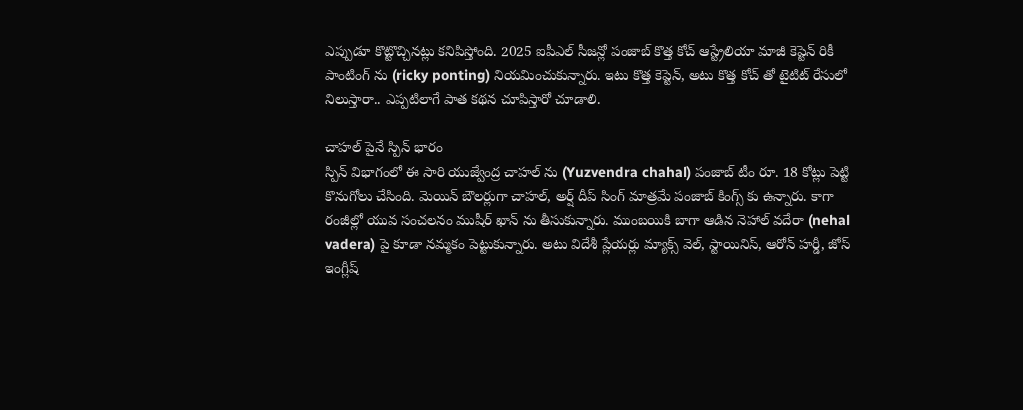ఎప్పుడూ కొట్టొచ్చినట్లు కనిపిస్తోంది. 2025 ఐపీఎల్ సీజన్లో పంజాబ్ కొత్త కోచ్ ఆస్ట్రేలియా మాజీ కెప్టెన్ రికీ పాంటింగ్ ను (ricky ponting) నియమించుకున్నారు. ఇటు కొత్త కెప్టెన్, అటు కొత్త కోచ్ తో టైటిట్ రేసులో నిలుస్తారా.. ఎప్పటిలాగే పాత కథన చూపిస్తారో చూడాలి.

చాహల్ పైనే స్పిన్ భారం
స్పిన్ విభాగంలో ఈ సారి యుజ్వేంద్ర చాహల్ ను (Yuzvendra chahal) పంజాబ్ టీం రూ. 18 కోట్లు పెట్టి కొనుగోలు చేసింది. మెయిన్ బౌలర్లుగా చాహల్, అర్ష్ దీప్ సింగ్ మాత్రమే పంజాబ్ కింగ్స్ కు ఉన్నారు. కాగా రంజీల్లో యువ సంచలనం ముషీర్ ఖాన్ ను తీసుకున్నారు. ముంబయికి బాగా ఆడిన నెహాల్ వదేరా (nehal vadera) పై కూడా నమ్మకం పెట్టుకున్నారు. అటు విదేశీ ప్లేయర్లు మ్యాక్స్ వెల్, స్టాయినిస్, ఆరోన్ హర్డీ, జోస్ ఇంగ్లీష్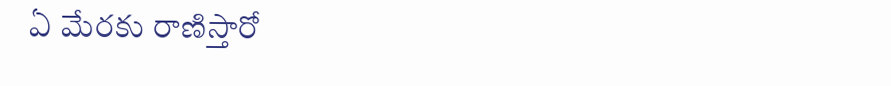ఏ మేరకు రాణిస్తారో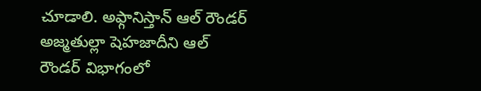చూడాలి. అఫ్గానిస్తాన్ ఆల్ రౌండర్ అజ్మతుల్లా షెహజాదీని ఆల్ రౌండర్ విభాగంలో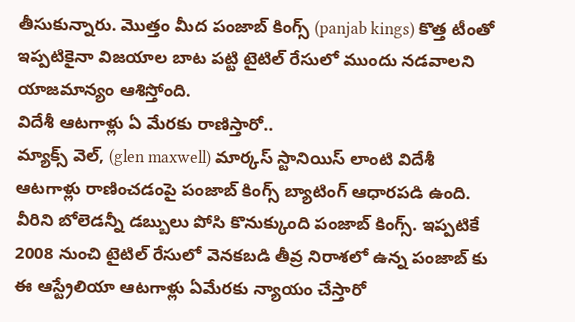తీసుకున్నారు. మొత్తం మీద పంజాబ్ కింగ్స్ (panjab kings) కొత్త టీంతో ఇప్పటికైనా విజయాల బాట పట్టి టైటిల్ రేసులో ముందు నడవాలని యాజమాన్యం ఆశిస్తోంది.
విదేశీ ఆటగాళ్లు ఏ మేరకు రాణిస్తారో..
మ్యాక్స్ వెల్, (glen maxwell) మార్కస్ స్టానియిస్ లాంటి విదేశీ ఆటగాళ్లు రాణించడంపై పంజాబ్ కింగ్స్ బ్యాటింగ్ ఆధారపడి ఉంది. వీరిని బోలెడన్నీ డబ్బులు పోసి కొనుక్కుంది పంజాబ్ కింగ్స్. ఇప్పటికే 2008 నుంచి టైటిల్ రేసులో వెనకబడి తీవ్ర నిరాశలో ఉన్న పంజాబ్ కు ఈ ఆస్ట్రేలియా ఆటగాళ్లు ఏమేరకు న్యాయం చేస్తారో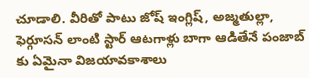చూడాలి. వీరితో పాటు జోష్ ఇంగ్లిష్, అజ్మతుల్లా, ఫెర్గూసన్ లాంటి స్టార్ ఆటగాళ్లు బాగా ఆడితేనే పంజాబ్ కు ఏమైనా విజయావకాశాలు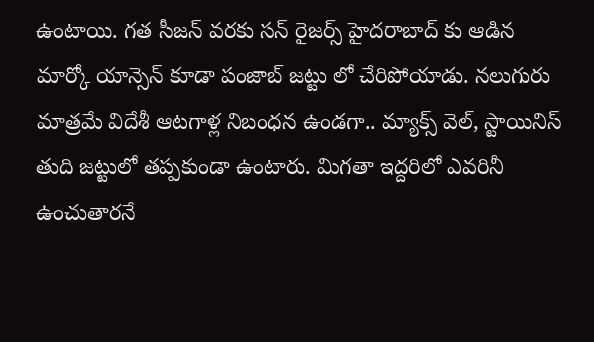ఉంటాయి. గత సీజన్ వరకు సన్ రైజర్స్ హైదరాబాద్ కు ఆడిన మార్కో యాన్సెన్ కూడా పంజాబ్ జట్టు లో చేరిపోయాడు. నలుగురు మాత్రమే విదేశీ ఆటగాళ్ల నిబంధన ఉండగా.. మ్యాక్స్ వెల్, స్టాయినిస్ తుది జట్టులో తప్పకుండా ఉంటారు. మిగతా ఇద్దరిలో ఎవరినీ ఉంచుతారనే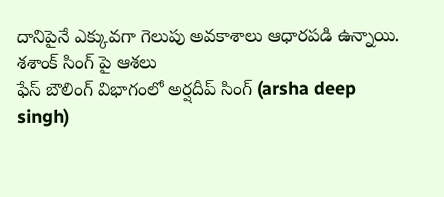దానిపైనే ఎక్కువగా గెలుపు అవకాశాలు ఆధారపడి ఉన్నాయి.
శశాంక్ సింగ్ పై ఆశలు
ఫేస్ బౌలింగ్ విభాగంలో అర్షదీప్ సింగ్ (arsha deep singh)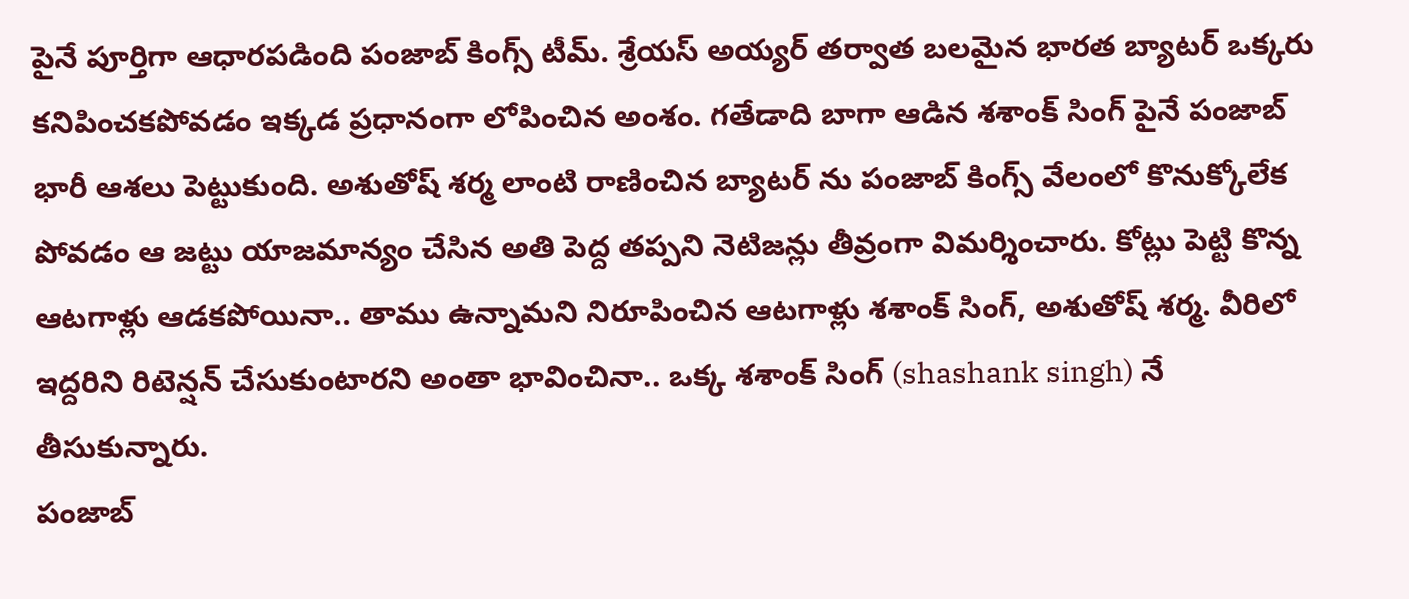పైనే పూర్తిగా ఆధారపడింది పంజాబ్ కింగ్స్ టీమ్. శ్రేయస్ అయ్యర్ తర్వాత బలమైన భారత బ్యాటర్ ఒక్కరు కనిపించకపోవడం ఇక్కడ ప్రధానంగా లోపించిన అంశం. గతేడాది బాగా ఆడిన శశాంక్ సింగ్ పైనే పంజాబ్ భారీ ఆశలు పెట్టుకుంది. అశుతోష్ శర్మ లాంటి రాణించిన బ్యాటర్ ను పంజాబ్ కింగ్స్ వేలంలో కొనుక్కోలేక పోవడం ఆ జట్టు యాజమాన్యం చేసిన అతి పెద్ద తప్పని నెటిజన్లు తీవ్రంగా విమర్శించారు. కోట్లు పెట్టి కొన్న ఆటగాళ్లు ఆడకపోయినా.. తాము ఉన్నామని నిరూపించిన ఆటగాళ్లు శశాంక్ సింగ్, అశుతోష్ శర్మ. వీరిలో ఇద్దరిని రిటెన్షన్ చేసుకుంటారని అంతా భావించినా.. ఒక్క శశాంక్ సింగ్ (shashank singh) నే తీసుకున్నారు.
పంజాబ్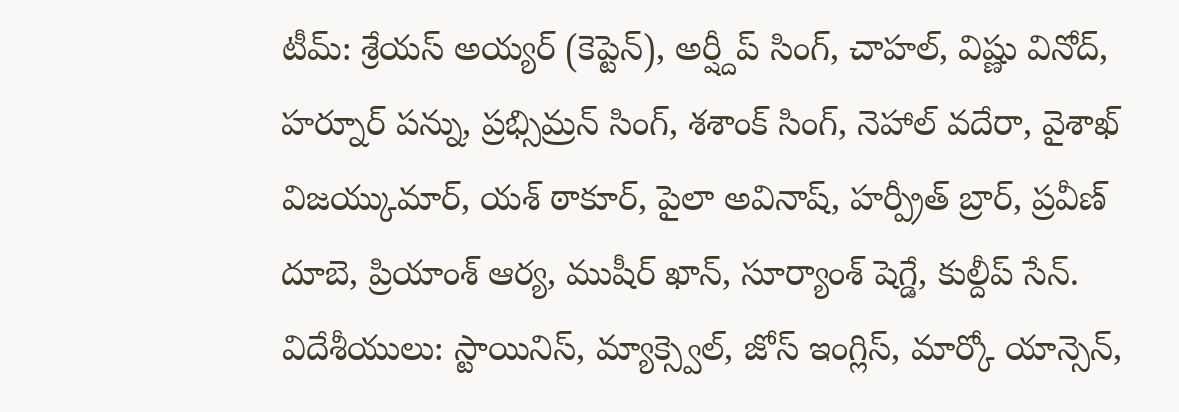టీమ్: శ్రేయస్ అయ్యర్ (కెప్టెన్), అర్ష్దీప్ సింగ్, చాహల్, విష్ణు వినోద్, హర్నూర్ పన్ను, ప్రభ్సిమ్రన్ సింగ్, శశాంక్ సింగ్, నెహాల్ వదేరా, వైశాఖ్ విజయ్కుమార్, యశ్ ఠాకూర్, పైలా అవినాష్, హర్ప్రీత్ బ్రార్, ప్రవీణ్ దూబె, ప్రియాంశ్ ఆర్య, ముషీర్ ఖాన్, సూర్యాంశ్ షెగ్డే, కుల్దీప్ సేన్.
విదేశీయులు: స్టాయినిస్, మ్యాక్స్వెల్, జోస్ ఇంగ్లిస్, మార్కో యాన్సెన్,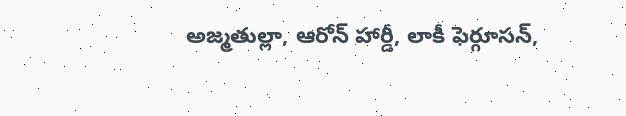అజ్మతుల్లా, ఆరోన్ హార్డీ, లాకీ ఫెర్గూసన్,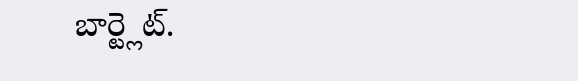బార్ట్లెట్.